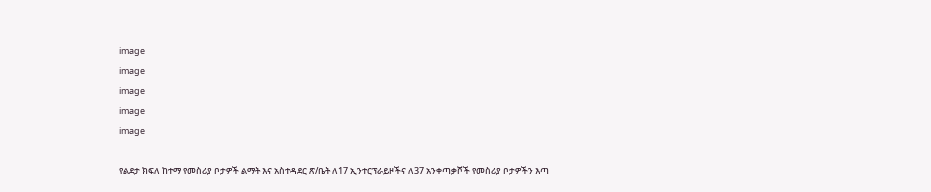image
image
image
image
image

የልደታ ክፍለ ከተማ የመስሪያ ቦታዎች ልማት እና አስተዳደር ጽ/ቤት ለ17 ኢንተርፕራይዞችና ለ37 አንቀጣቃሾች የመስሪያ ቦታዎችን እጣ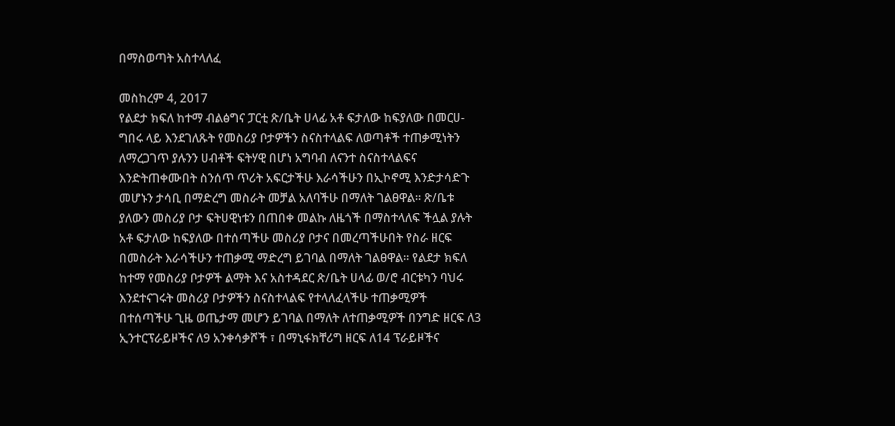በማስወጣት አስተላለፈ

መስከረም 4, 2017
የልደታ ክፍለ ከተማ ብልፅግና ፓርቲ ጽ/ቤት ሀላፊ አቶ ፍታለው ከፍያለው በመርሀ-ግበሩ ላይ እንደገለጹት የመስሪያ ቦታዎችን ስናስተላልፍ ለወጣቶች ተጠቃሚነትን ለማረጋገጥ ያሉንን ሀብቶች ፍትሃዊ በሆነ አግባብ ለናንተ ስናስተላልፍና እንድትጠቀሙበት ስንሰጥ ጥሪት አፍርታችሁ እራሳችሁን በኢኮኖሚ እንድታሳድጉ መሆኑን ታሳቢ በማድረግ መስራት መቻል አለባችሁ በማለት ገልፀዋል። ጽ/ቤቱ ያለውን መስሪያ ቦታ ፍትሀዊነቱን በጠበቀ መልኩ ለዜጎች በማስተላለፍ ችሏል ያሉት አቶ ፍታለው ከፍያለው በተሰጣችሁ መስሪያ ቦታና በመረጣችሁበት የስራ ዘርፍ በመስራት እራሳችሁን ተጠቃሚ ማድረግ ይገባል በማለት ገልፀዋል። የልደታ ክፍለ ከተማ የመስሪያ ቦታዎች ልማት እና አስተዳደር ጽ/ቤት ሀላፊ ወ/ሮ ብርቱካን ባህሩ እንደተናገሩት መስሪያ ቦታዎችን ስናስተላልፍ የተላለፈላችሁ ተጠቃሚዎች በተሰጣችሁ ጊዜ ወጤታማ መሆን ይገባል በማለት ለተጠቃሚዎች በንግድ ዘርፍ ለ3 ኢንተርፕራይዞችና ለ9 አንቀሳቃሾች ፣ በማኒፋክቸሪግ ዘርፍ ለ14 ፕራይዞችና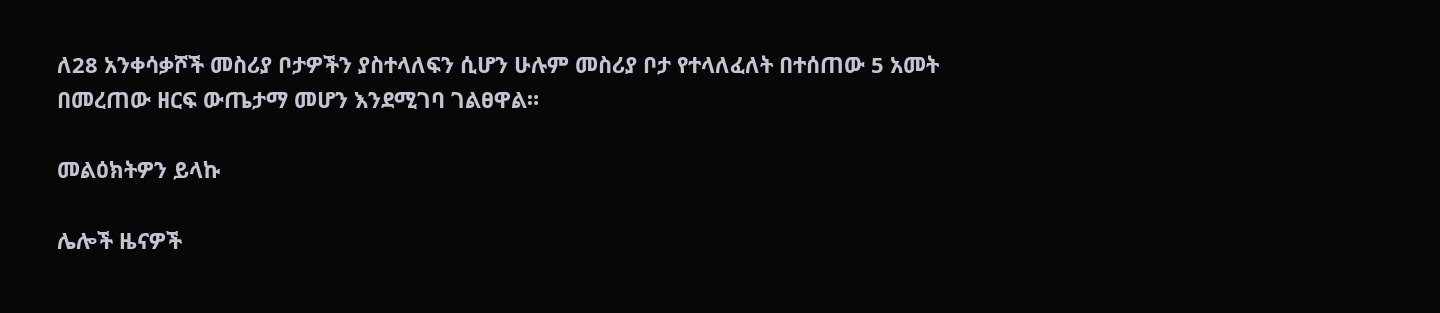ለ28 አንቀሳቃሾች መስሪያ ቦታዎችን ያስተላለፍን ሲሆን ሁሉም መስሪያ ቦታ የተላለፈለት በተሰጠው 5 አመት በመረጠው ዘርፍ ውጤታማ መሆን እንደሚገባ ገልፀዋል።

መልዕክትዎን ይላኩ

ሌሎች ዜናዎች